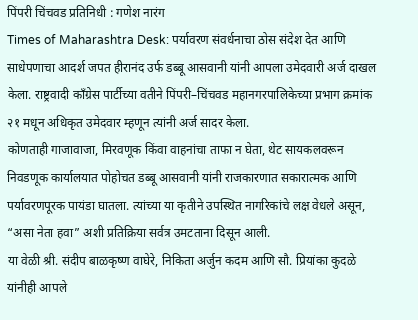पिंपरी चिंचवड प्रतिनिधी : गणेश नारंग
Times of Maharashtra Desk: पर्यावरण संवर्धनाचा ठोस संदेश देत आणि साधेपणाचा आदर्श जपत हीरानंद उर्फ डब्बू आसवानी यांनी आपला उमेदवारी अर्ज दाखल केला. राष्ट्रवादी काँग्रेस पार्टीच्या वतीने पिंपरी–चिंचवड महानगरपालिकेच्या प्रभाग क्रमांक २१ मधून अधिकृत उमेदवार म्हणून त्यांनी अर्ज सादर केला.
कोणताही गाजावाजा, मिरवणूक किंवा वाहनांचा ताफा न घेता, थेट सायकलवरून निवडणूक कार्यालयात पोहोचत डब्बू आसवानी यांनी राजकारणात सकारात्मक आणि पर्यावरणपूरक पायंडा घातला. त्यांच्या या कृतीने उपस्थित नागरिकांचे लक्ष वेधले असून, “असा नेता हवा” अशी प्रतिक्रिया सर्वत्र उमटताना दिसून आली.
या वेळी श्री. संदीप बाळकृष्ण वाघेरे, निकिता अर्जुन कदम आणि सौ. प्रियांका कुदळे यांनीही आपले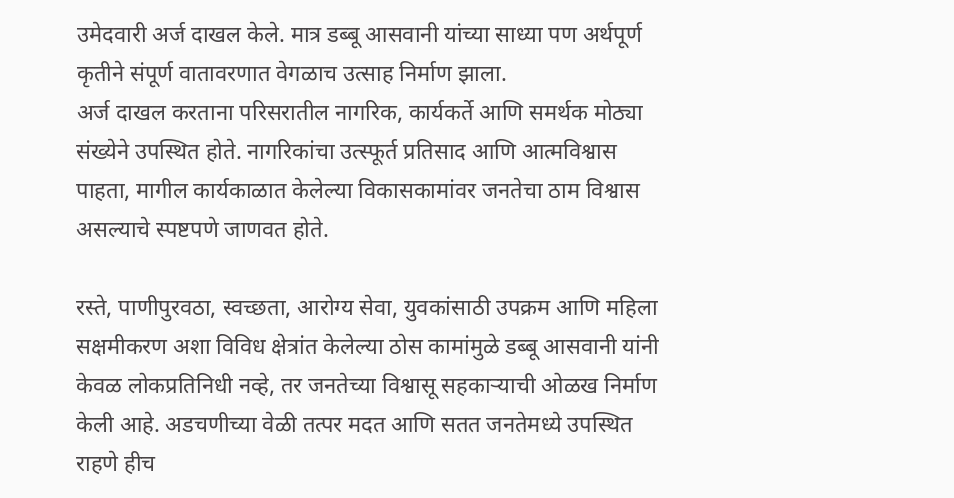उमेदवारी अर्ज दाखल केले. मात्र डब्बू आसवानी यांच्या साध्या पण अर्थपूर्ण कृतीने संपूर्ण वातावरणात वेगळाच उत्साह निर्माण झाला.
अर्ज दाखल करताना परिसरातील नागरिक, कार्यकर्ते आणि समर्थक मोठ्या संख्येने उपस्थित होते. नागरिकांचा उत्स्फूर्त प्रतिसाद आणि आत्मविश्वास पाहता, मागील कार्यकाळात केलेल्या विकासकामांवर जनतेचा ठाम विश्वास असल्याचे स्पष्टपणे जाणवत होते.

रस्ते, पाणीपुरवठा, स्वच्छता, आरोग्य सेवा, युवकांसाठी उपक्रम आणि महिला सक्षमीकरण अशा विविध क्षेत्रांत केलेल्या ठोस कामांमुळे डब्बू आसवानी यांनी केवळ लोकप्रतिनिधी नव्हे, तर जनतेच्या विश्वासू सहकाऱ्याची ओळख निर्माण केली आहे. अडचणीच्या वेळी तत्पर मदत आणि सतत जनतेमध्ये उपस्थित राहणे हीच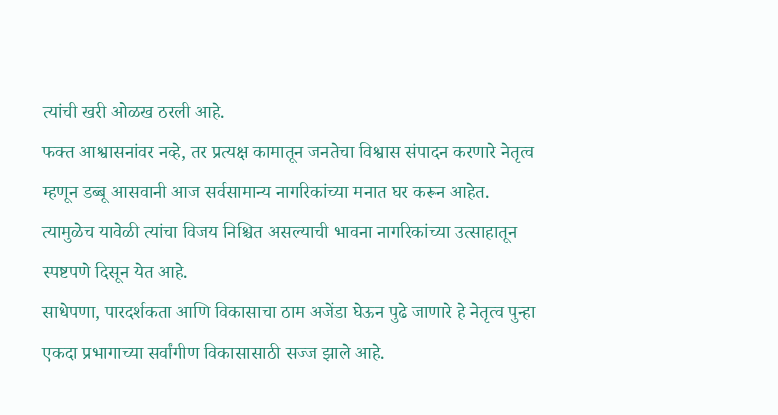त्यांची खरी ओळख ठरली आहे.
फक्त आश्वासनांवर नव्हे, तर प्रत्यक्ष कामातून जनतेचा विश्वास संपादन करणारे नेतृत्व म्हणून डब्बू आसवानी आज सर्वसामान्य नागरिकांच्या मनात घर करून आहेत. त्यामुळेच यावेळी त्यांचा विजय निश्चित असल्याची भावना नागरिकांच्या उत्साहातून स्पष्टपणे दिसून येत आहे.
साधेपणा, पारदर्शकता आणि विकासाचा ठाम अजेंडा घेऊन पुढे जाणारे हे नेतृत्व पुन्हा एकदा प्रभागाच्या सर्वांगीण विकासासाठी सज्ज झाले आहे.